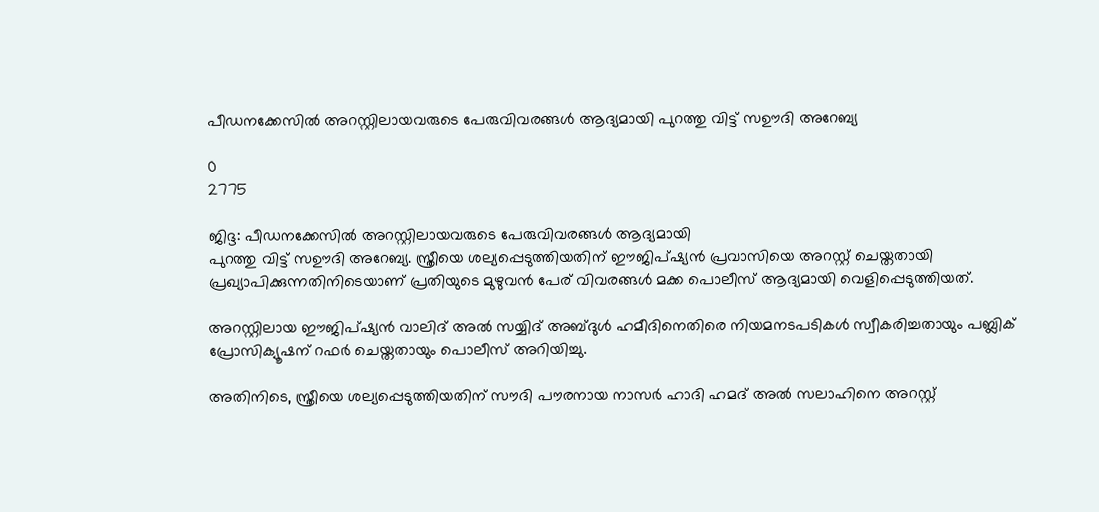പീഡനക്കേസിൽ അറസ്റ്റിലായവരുടെ പേരുവിവരങ്ങൾ ആദ്യമായി പുറത്തു വിട്ട് സഊദി അറേബ്യ

0
2775

ജിദ്ദ: പീഡനക്കേസിൽ അറസ്റ്റിലായവരുടെ പേരുവിവരങ്ങൾ ആദ്യമായി
പുറത്തു വിട്ട് സഊദി അറേബ്യ. സ്ത്രീയെ ശല്യപ്പെടുത്തിയതിന് ഈജിപ്ഷ്യൻ പ്രവാസിയെ അറസ്റ്റ് ചെയ്തതായി പ്രഖ്യാപിക്കുന്നതിനിടെയാണ് പ്രതിയുടെ മുഴുവൻ പേര് വിവരങ്ങൾ മക്ക പൊലീസ് ആദ്യമായി വെളിപ്പെടുത്തിയത്.

അറസ്റ്റിലായ ഈജിപ്ഷ്യൻ വാലിദ് അൽ സയ്യിദ് അബ്ദുൾ ഹമീദിനെതിരെ നിയമനടപടികൾ സ്വീകരിച്ചതായും പബ്ലിക് പ്രോസിക്യൂഷന് റഫർ ചെയ്തതായും പൊലീസ് അറിയിച്ചു.

അതിനിടെ, സ്ത്രീയെ ശല്യപ്പെടുത്തിയതിന് സൗദി പൗരനായ നാസർ ഹാദി ഹമദ് അൽ സലാഹിനെ അറസ്റ്റ്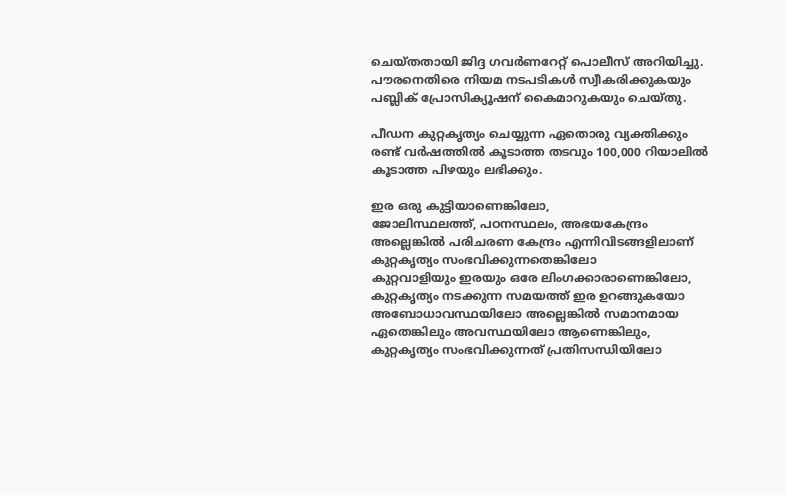ചെയ്തതായി ജിദ്ദ ഗവർണറേറ്റ് പൊലീസ് അറിയിച്ചു. പൗരനെതിരെ നിയമ നടപടികൾ സ്വീകരിക്കുകയും പബ്ലിക് പ്രോസിക്യൂഷന് കൈമാറുകയും ചെയ്തു.

പീഡന കുറ്റകൃത്യം ചെയ്യുന്ന ഏതൊരു വ്യക്തിക്കും രണ്ട് വർഷത്തിൽ കൂടാത്ത തടവും 100,000 റിയാലിൽ കൂടാത്ത പിഴയും ലഭിക്കും.

ഇര ഒരു കുട്ടിയാണെങ്കിലോ,
ജോലിസ്ഥലത്ത്, പഠനസ്ഥലം, അഭയകേന്ദ്രം അല്ലെങ്കിൽ പരിചരണ കേന്ദ്രം എന്നിവിടങ്ങളിലാണ് കുറ്റകൃത്യം സംഭവിക്കുന്നതെങ്കിലോ
കുറ്റവാളിയും ഇരയും ഒരേ ലിംഗക്കാരാണെങ്കിലോ,
കുറ്റകൃത്യം നടക്കുന്ന സമയത്ത് ഇര ഉറങ്ങുകയോ അബോധാവസ്ഥയിലോ അല്ലെങ്കിൽ സമാനമായ ഏതെങ്കിലും അവസ്ഥയിലോ ആണെങ്കിലും, കുറ്റകൃത്യം സംഭവിക്കുന്നത് പ്രതിസന്ധിയിലോ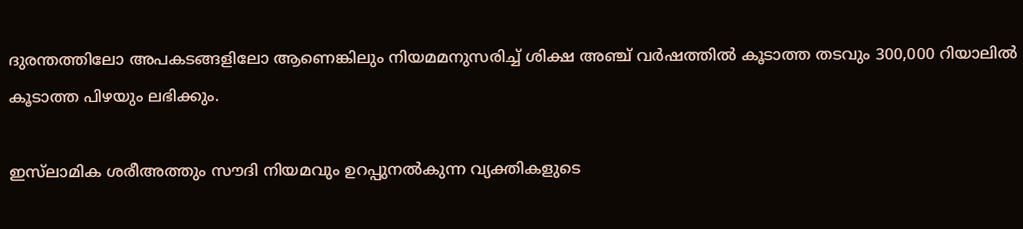ദുരന്തത്തിലോ അപകടങ്ങളിലോ ആണെങ്കിലും നിയമമനുസരിച്ച് ശിക്ഷ അഞ്ച് വർഷത്തിൽ കൂടാത്ത തടവും 300,000 റിയാലിൽ കൂടാത്ത പിഴയും ലഭിക്കും.

ഇസ്‌ലാമിക ശരീഅത്തും സൗദി നിയമവും ഉറപ്പുനൽകുന്ന വ്യക്തികളുടെ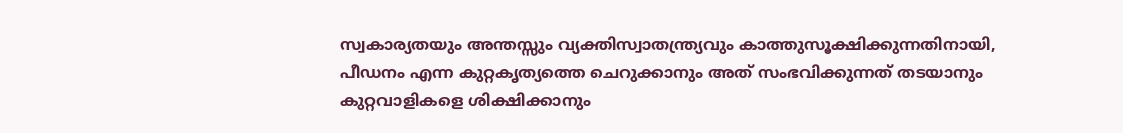സ്വകാര്യതയും അന്തസ്സും വ്യക്തിസ്വാതന്ത്ര്യവും കാത്തുസൂക്ഷിക്കുന്നതിനായി, പീഡനം എന്ന കുറ്റകൃത്യത്തെ ചെറുക്കാനും അത് സംഭവിക്കുന്നത് തടയാനും കുറ്റവാളികളെ ശിക്ഷിക്കാനും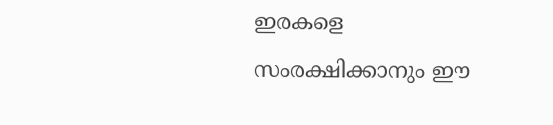ഇരകളെ സംരക്ഷിക്കാനും ഈ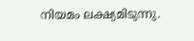നിയമം ലക്ഷ്യമിടുന്നു.